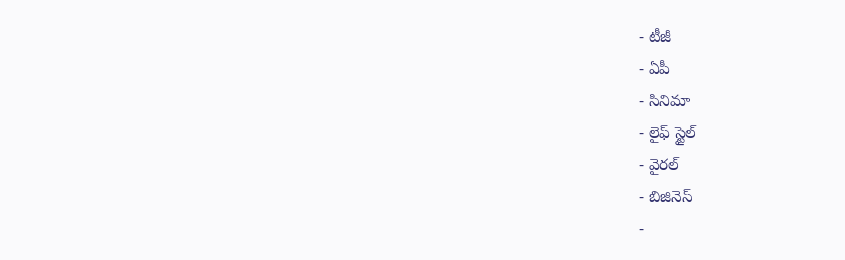- టీజీ
- ఏపీ
- సినిమా
- లైఫ్ స్టైల్
- వైరల్
- బిజినెస్
-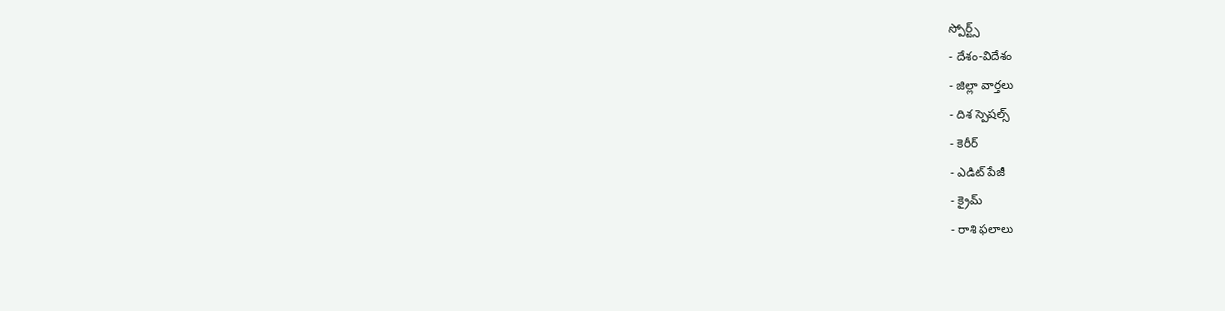స్పోర్ట్స్
- దేశం-విదేశం
- జిల్లా వార్తలు
- దిశ స్పెషల్స్
- కెరీర్
- ఎడిట్ పేజీ
- క్రైమ్
- రాశి ఫలాలు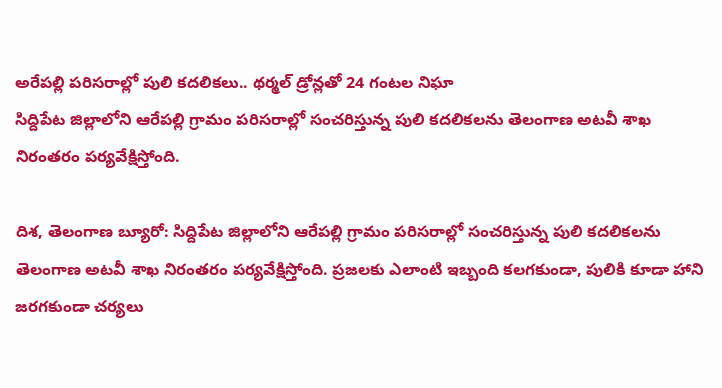అరేపల్లి పరిసరాల్లో పులి కదలికలు.. థర్మల్ డ్రోన్లతో 24 గంటల నిఘా
సిద్దిపేట జిల్లాలోని ఆరేపల్లి గ్రామం పరిసరాల్లో సంచరిస్తున్న పులి కదలికలను తెలంగాణ అటవీ శాఖ నిరంతరం పర్యవేక్షిస్తోంది.

దిశ, తెలంగాణ బ్యూరో: సిద్దిపేట జిల్లాలోని ఆరేపల్లి గ్రామం పరిసరాల్లో సంచరిస్తున్న పులి కదలికలను తెలంగాణ అటవీ శాఖ నిరంతరం పర్యవేక్షిస్తోంది. ప్రజలకు ఎలాంటి ఇబ్బంది కలగకుండా, పులికి కూడా హాని జరగకుండా చర్యలు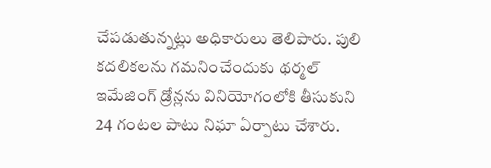చేపడుతున్నట్లు అధికారులు తెలిపారు. పులి కదలికలను గమనించేందుకు థర్మల్ ఇమేజింగ్ డ్రోన్లను వినియోగంలోకి తీసుకుని 24 గంటల పాటు నిఘా ఏర్పాటు చేశారు.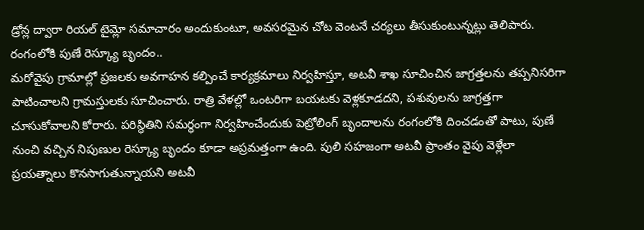డ్రోన్ల ద్వారా రియల్ టైమ్లో సమాచారం అందుకుంటూ, అవసరమైన చోట వెంటనే చర్యలు తీసుకుంటున్నట్లు తెలిపారు.
రంగంలోకి పుణే రెస్క్యూ బృందం..
మరోవైపు గ్రామాల్లో ప్రజలకు అవగాహన కల్పించే కార్యక్రమాలు నిర్వహిస్తూ, అటవీ శాఖ సూచించిన జాగ్రత్తలను తప్పనిసరిగా పాటించాలని గ్రామస్తులకు సూచించారు. రాత్రి వేళల్లో ఒంటరిగా బయటకు వెళ్లకూడదని, పశువులను జాగ్రత్తగా చూసుకోవాలని కోరారు. పరిస్థితిని సమర్థంగా నిర్వహించేందుకు పెట్రోలింగ్ బృందాలను రంగంలోకి దించడంతో పాటు, పుణే నుంచి వచ్చిన నిపుణుల రెస్క్యూ బృందం కూడా అప్రమత్తంగా ఉంది. పులి సహజంగా అటవీ ప్రాంతం వైపు వెళ్లేలా ప్రయత్నాలు కొనసాగుతున్నాయని అటవీ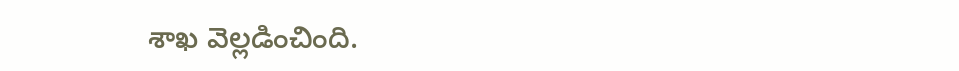శాఖ వెల్లడించింది.